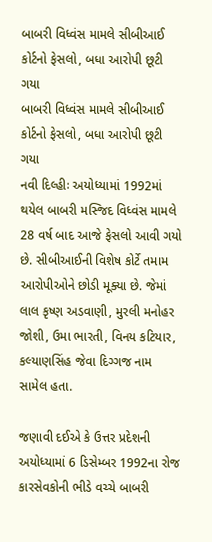બાબરી વિધ્વંસ મામલે સીબીઆઈ કોર્ટનો ફેસલો, બધા આરોપી છૂટી ગયા
બાબરી વિધ્વંસ મામલે સીબીઆઈ કોર્ટનો ફેસલો, બધા આરોપી છૂટી ગયા
નવી દિલ્હીઃ અયોધ્યામાં 1992માં થયેલ બાબરી મસ્જિદ વિધ્વંસ મામલે 28 વર્ષ બાદ આજે ફેસલો આવી ગયો છે. સીબીઆઈની વિશેષ કોર્ટે તમામ આરોપીઓને છોડી મૂક્યા છે. જેમાં લાલ કૃષ્ણ અડવાણી, મુરલી મનોહર જોશી, ઉમા ભારતી, વિનય કટિયાર, કલ્યાણસિંહ જેવા દિગ્ગજ નામ સામેલ હતા.

જણાવી દઈએ કે ઉત્તર પ્રદેશની અયોધ્યામાં 6 ડિસેમ્બર 1992ના રોજ કારસેવકોની ભીડે વચ્ચે બાબરી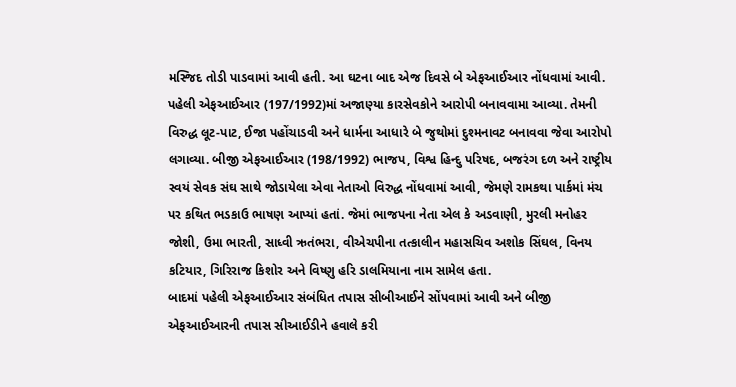મસ્જિદ તોડી પાડવામાં આવી હતી. આ ઘટના બાદ એજ દિવસે બે એફઆઈઆર નોંધવામાં આવી. પહેલી એફઆઈઆર (197/1992)માં અજાણ્યા કારસેવકોને આરોપી બનાવવામા આવ્યા. તેમની વિરુદ્ધ લૂટ-પાટ, ઈજા પહોંચાડવી અને ધાર્મના આધારે બે જુથોમાં દુશ્મનાવટ બનાવવા જેવા આરોપો લગાવ્યા. બીજી એફઆઈઆર (198/1992) ભાજપ, વિશ્વ હિન્દુ પરિષદ, બજરંગ દળ અને રાષ્ટ્રીય સ્વયં સેવક સંઘ સાથે જોડાયેલા એવા નેતાઓ વિરુદ્ધ નોંધવામાં આવી, જેમણે રામકથા પાર્કમાં મંચ પર કથિત ભડકાઉ ભાષણ આપ્યાં હતાં. જેમાં ભાજપના નેતા એલ કે અડવાણી, મુરલી મનોહર જોશી, ઉમા ભારતી, સાધ્વી ઋતંભરા, વીએચપીના તત્કાલીન મહાસચિવ અશોક સિંઘલ, વિનય કટિયાર, ગિરિરાજ કિશોર અને વિષ્ણુ હરિ ડાલમિયાના નામ સામેલ હતા.
બાદમાં પહેલી એફઆઈઆર સંબંધિત તપાસ સીબીઆઈને સોંપવામાં આવી અને બીજી એફઆઈઆરની તપાસ સીઆઈડીને હવાલે કરી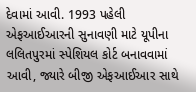દેવામાં આવી. 1993 પહેલી એફઆઈઆરની સુનાવણી માટે યૂપીના લલિતપુરમાં સ્પેશિયલ કોર્ટ બનાવવામાં આવી, જ્યારે બીજી એફઆઈઆર સાથે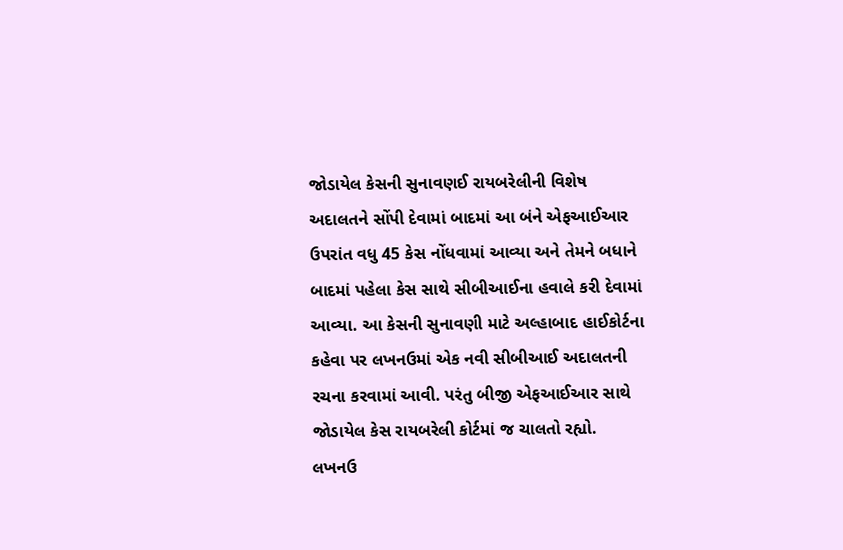જોડાયેલ કેસની સુનાવણઈ રાયબરેલીની વિશેષ અદાલતને સોંપી દેવામાં બાદમાં આ બંને એફઆઈઆર ઉપરાંત વધુ 45 કેસ નોંધવામાં આવ્યા અને તેમને બધાને બાદમાં પહેલા કેસ સાથે સીબીઆઈના હવાલે કરી દેવામાં આવ્યા. આ કેસની સુનાવણી માટે અલ્હાબાદ હાઈકોર્ટના કહેવા પર લખનઉમાં એક નવી સીબીઆઈ અદાલતની રચના કરવામાં આવી. પરંતુ બીજી એફઆઈઆર સાથે જોડાયેલ કેસ રાયબરેલી કોર્ટમાં જ ચાલતો રહ્યો. લખનઉ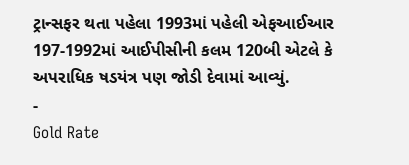ટ્રાન્સફર થતા પહેલા 1993માં પહેલી એફઆઈઆર 197-1992માં આઈપીસીની કલમ 120બી એટલે કે અપરાધિક ષડયંત્ર પણ જોડી દેવામાં આવ્યું.
-
Gold Rate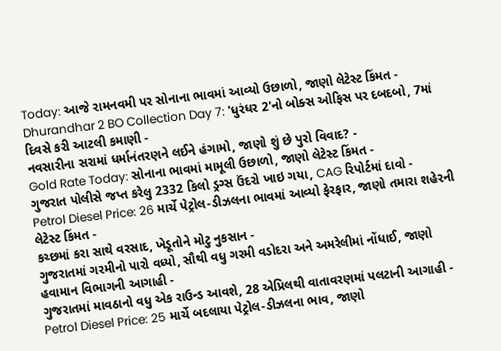Today: આજે રામનવમી પર સોનાના ભાવમાં આવ્યો ઉછાળો, જાણો લેટેસ્ટ કિંમત -
Dhurandhar 2 BO Collection Day 7: 'ધુરંધર 2'નો બોક્સ ઓફિસ પર દબદબો, 7માં દિવસે કરી આટલી કમાણી -
નવસારીના સરામાં ધર્માનંતરણને લઈને હંગામો, જાણો શું છે પુરો વિવાદ? -
Gold Rate Today: સોનાના ભાવમાં મામૂલી ઉછાળો, જાણો લેટેસ્ટ કિંમત -
ગુજરાત પોલીસે જપ્ત કરેલુ 2332 કિલો ડ્રગ્સ ઉંદરો ખાઇ ગયા, CAG રિપોર્ટમાં દાવો -
Petrol Diesel Price: 26 માર્ચે પેટ્રોલ-ડીઝલના ભાવમાં આવ્યો ફેરફાર, જાણો તમારા શહેરની લેટેસ્ટ કિંમત -
કચ્છમાં કરા સાથે વરસાદ, ખેડૂતોને મોટુ નુકસાન -
ગુજરાતમાં ગરમીનો પારો વધ્યો, સૌથી વધુ ગરમી વડોદરા અને અમરેલીમાં નોંધાઈ, જાણો હવામાન વિભાગની આગાહી -
ગુજરાતમાં માવઠાનો વધુ એક રાઉન્ડ આવશે, 28 એપ્રિલથી વાતાવરણમાં પલટાની આગાહી -
Petrol Diesel Price: 25 માર્ચે બદલાયા પેટ્રોલ-ડીઝલના ભાવ, જાણો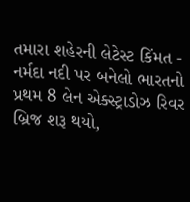તમારા શહેરની લેટેસ્ટ કિંમત -
નર્મદા નદી પર બનેલો ભારતનો પ્રથમ 8 લેન એક્સ્ટ્રાડોઝ રિવર બ્રિજ શરૂ થયો,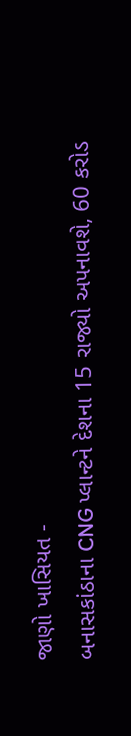જાણો ખાસિયત -
બનાસકાંઠાના CNG પ્લાન્ટને દેશના 15 રાજ્યો અપનાવશે, 60 કરોડ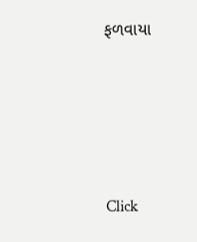ફળવાયા








Click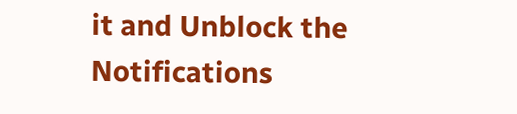it and Unblock the Notifications